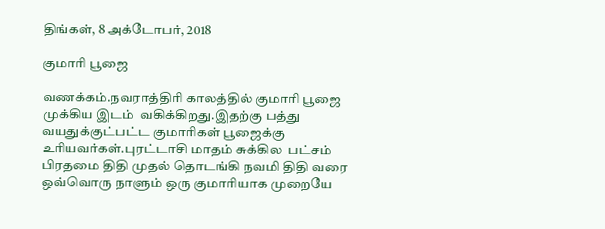திங்கள், 8 அக்டோபர், 2018

குமாரி பூஜை

வணக்கம்.நவராத்திரி காலத்தில் குமாரி பூஜை முக்கிய இடம்  வகிக்கிறது.இதற்கு பத்து வயதுக்குட்பட்ட குமாரிகள் பூஜைக்கு உரியவர்கள்.புரட்டாசி மாதம் சுக்கில  பட்சம் பிரதமை திதி முதல் தொடங்கி நவமி திதி வரை ஒவ்வொரு நாளும் ஒரு குமாரியாக முறையே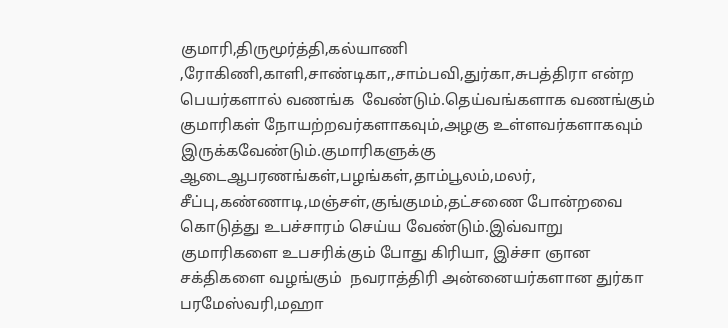குமாரி,திருமூர்த்தி,கல்யாணி ,ரோகிணி,காளி,சாண்டிகா,,சாம்பவி,துர்கா,சுபத்திரா என்ற பெயர்களால் வணங்க  வேண்டும்.தெய்வங்களாக வணங்கும் குமாரிகள் நோயற்றவர்களாகவும்,அழகு உள்ளவர்களாகவும்  இருக்கவேண்டும்.குமாரிகளுக்கு ஆடைஆபரணங்கள்,பழங்கள்,தாம்பூலம்,மலர், சீப்பு,கண்ணாடி,மஞ்சள்,குங்குமம்,தட்சணை போன்றவை கொடுத்து உபச்சாரம் செய்ய வேண்டும்.இவ்வாறு குமாரிகளை உபசரிக்கும் போது கிரியா, இச்சா ஞான சக்திகளை வழங்கும்  நவராத்திரி அன்னையர்களான துர்கா பரமேஸ்வரி,மஹா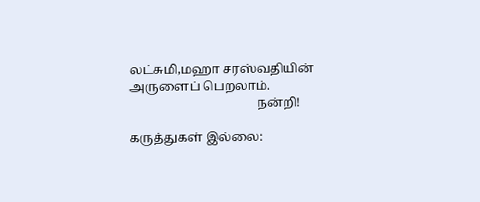லட்சுமி,மஹா சரஸ்வதியின் அருளைப் பெறலாம்.
                                         நன்றி!

கருத்துகள் இல்லை: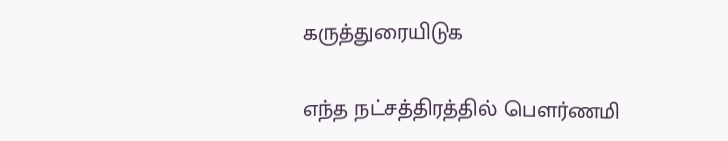கருத்துரையிடுக

எந்த நட்சத்திரத்தில் பெளர்ணமி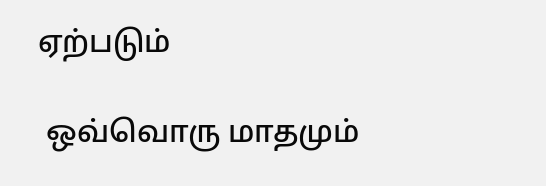ஏற்படும்

 ஒவ்வொரு மாதமும்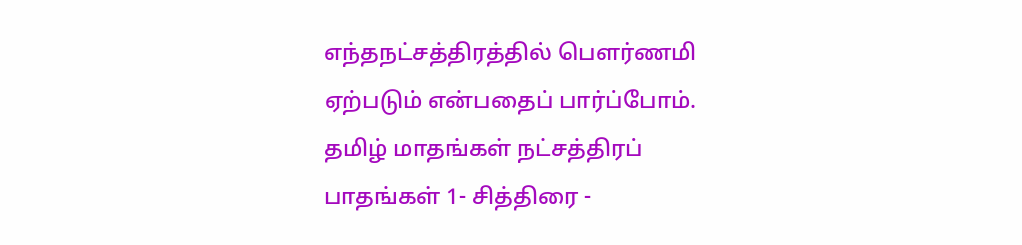எந்தநட்சத்திரத்தில் பெளர்ணமி ஏற்படும் என்பதைப் பார்ப்போம். தமிழ் மாதங்கள் நட்சத்திரப் பாதங்கள் 1- சித்திரை -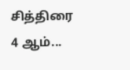சித்திரை 4 ஆம்...